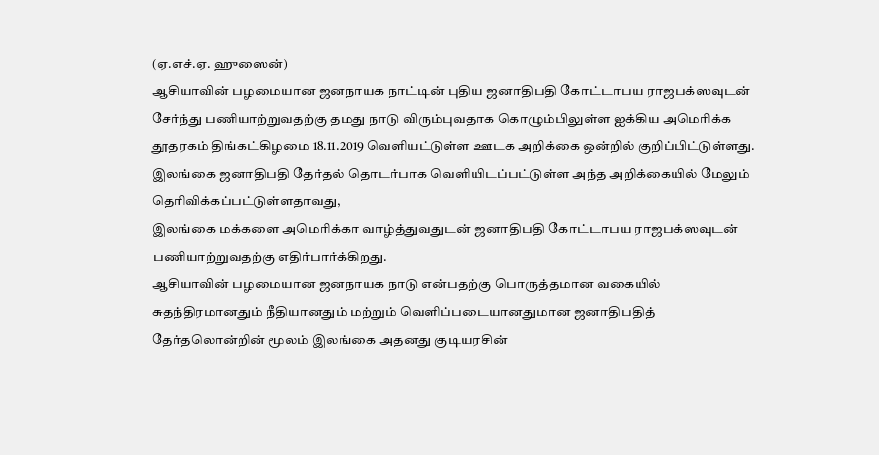(ஏ.எச்.ஏ. ஹுஸைன்)
ஆசியாவின் பழமையான ஜனநாயக நாட்டின் புதிய ஜனாதிபதி கோட்டாபய ராஜபக்ஸவுடன் சேர்ந்து பணியாற்றுவதற்கு தமது நாடு விரும்புவதாக கொழும்பிலுள்ள ஐக்கிய அமெரிக்க தூதரகம் திங்கட்கிழமை 18.11.2019 வெளியட்டுள்ள ஊடக அறிக்கை ஒன்றில் குறிப்பிட்டுள்ளது.
இலங்கை ஜனாதிபதி தேர்தல் தொடர்பாக வெளியிடப்பட்டுள்ள அந்த அறிக்கையில் மேலும் தெரிவிக்கப்பட்டுள்ளதாவது,
இலங்கை மக்களை அமெரிக்கா வாழ்த்துவதுடன் ஜனாதிபதி கோட்டாபய ராஜபக்ஸவுடன் பணியாற்றுவதற்கு எதிர்பார்க்கிறது.
ஆசியாவின் பழமையான ஜனநாயக நாடு என்பதற்கு பொருத்தமான வகையில் சுதந்திரமானதும் நீதியானதும் மற்றும் வெளிப்படையானதுமான ஜனாதிபதித் தேர்தலொன்றின் மூலம் இலங்கை அதனது குடியரசின்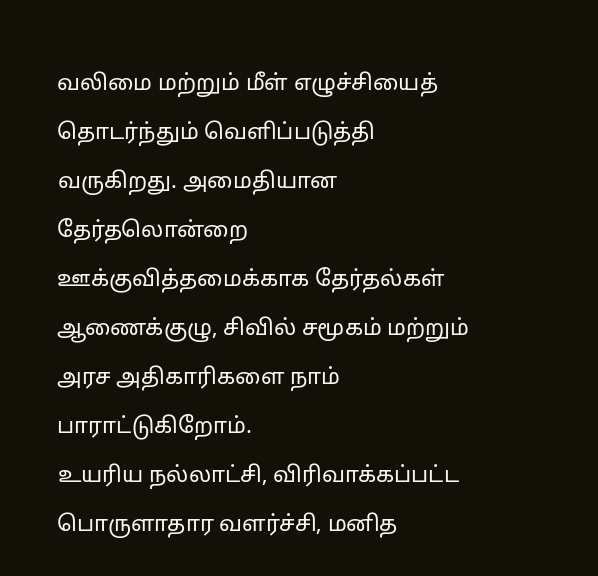வலிமை மற்றும் மீள் எழுச்சியைத் தொடர்ந்தும் வெளிப்படுத்தி வருகிறது. அமைதியான தேர்தலொன்றை ஊக்குவித்தமைக்காக தேர்தல்கள் ஆணைக்குழு, சிவில் சமூகம் மற்றும் அரச அதிகாரிகளை நாம் பாராட்டுகிறோம்.
உயரிய நல்லாட்சி, விரிவாக்கப்பட்ட பொருளாதார வளர்ச்சி, மனித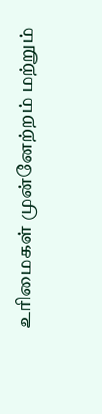உரிமைகள் முன்னேற்றம் மற்றும்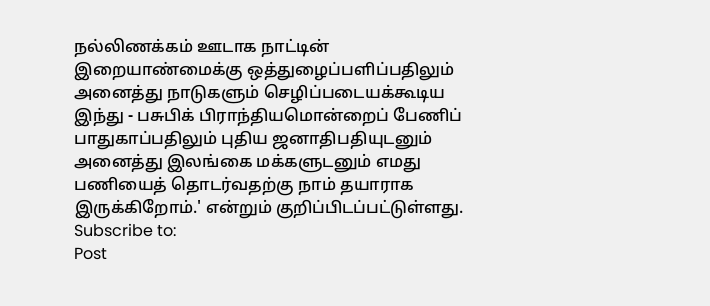நல்லிணக்கம் ஊடாக நாட்டின் இறையாண்மைக்கு ஒத்துழைப்பளிப்பதிலும் அனைத்து நாடுகளும் செழிப்படையக்கூடிய இந்து - பசுபிக் பிராந்தியமொன்றைப் பேணிப் பாதுகாப்பதிலும் புதிய ஜனாதிபதியுடனும் அனைத்து இலங்கை மக்களுடனும் எமது பணியைத் தொடர்வதற்கு நாம் தயாராக இருக்கிறோம்.' என்றும் குறிப்பிடப்பட்டுள்ளது.
Subscribe to:
Post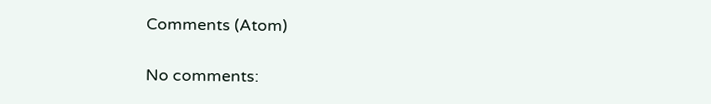Comments (Atom)

No comments: